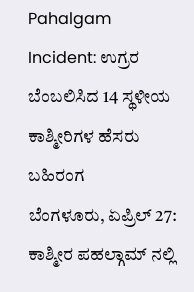Pahalgam Incident: ಉಗ್ರರ ಬೆಂಬಲಿಸಿದ 14 ಸ್ಥಳೀಯ ಕಾಶ್ಮೀರಿಗಳ ಹೆಸರು ಬಹಿರಂಗ
ಬೆಂಗಳೂರು, ಏಪ್ರಿಲ್ 27: ಕಾಶ್ಮೀರ ಪಹಲ್ಗಾಮ್ ನಲ್ಲಿ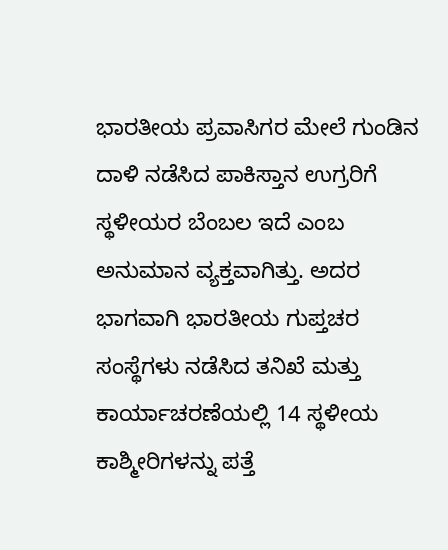ಭಾರತೀಯ ಪ್ರವಾಸಿಗರ ಮೇಲೆ ಗುಂಡಿನ ದಾಳಿ ನಡೆಸಿದ ಪಾಕಿಸ್ತಾನ ಉಗ್ರರಿಗೆ ಸ್ಥಳೀಯರ ಬೆಂಬಲ ಇದೆ ಎಂಬ ಅನುಮಾನ ವ್ಯಕ್ತವಾಗಿತ್ತು. ಅದರ ಭಾಗವಾಗಿ ಭಾರತೀಯ ಗುಪ್ತಚರ ಸಂಸ್ಥೆಗಳು ನಡೆಸಿದ ತನಿಖೆ ಮತ್ತು ಕಾರ್ಯಾಚರಣೆಯಲ್ಲಿ 14 ಸ್ಥಳೀಯ ಕಾಶ್ಮೀರಿಗಳನ್ನು ಪತ್ತೆ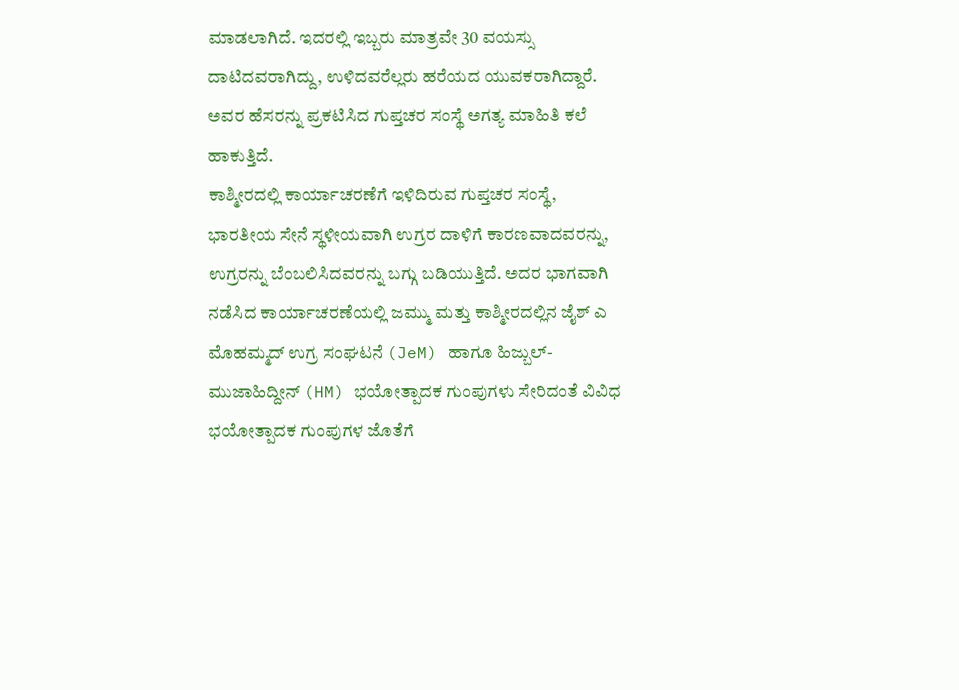ಮಾಡಲಾಗಿದೆ. ಇದರಲ್ಲಿ ಇಬ್ಬರು ಮಾತ್ರವೇ 30 ವಯಸ್ಸು ದಾಟಿದವರಾಗಿದ್ದು, ಉಳಿದವರೆಲ್ಲರು ಹರೆಯದ ಯುವಕರಾಗಿದ್ದಾರೆ. ಅವರ ಹೆಸರನ್ನು ಪ್ರಕಟಿಸಿದ ಗುಪ್ತಚರ ಸಂಸ್ಥೆ ಅಗತ್ಯ ಮಾಹಿತಿ ಕಲೆ ಹಾಕುತ್ತಿದೆ.
ಕಾಶ್ಮೀರದಲ್ಲಿ ಕಾರ್ಯಾಚರಣೆಗೆ ಇಳಿದಿರುವ ಗುಪ್ತಚರ ಸಂಸ್ಥೆ, ಭಾರತೀಯ ಸೇನೆ ಸ್ಥಳೀಯವಾಗಿ ಉಗ್ರರ ದಾಳಿಗೆ ಕಾರಣವಾದವರನ್ನು, ಉಗ್ರರನ್ನು ಬೆಂಬಲಿಸಿದವರನ್ನು ಬಗ್ಗು ಬಡಿಯುತ್ತಿದೆ. ಅದರ ಭಾಗವಾಗಿ ನಡೆಸಿದ ಕಾರ್ಯಾಚರಣೆಯಲ್ಲಿ ಜಮ್ಮು ಮತ್ತು ಕಾಶ್ಮೀರದಲ್ಲಿನ ಜೈಶ್ ಎ ಮೊಹಮ್ಮದ್ ಉಗ್ರ ಸಂಘಟನೆ (JeM) ಹಾಗೂ ಹಿಜ್ಬುಲ್-ಮುಜಾಹಿದ್ದೀನ್ (HM) ಭಯೋತ್ಪಾದಕ ಗುಂಪುಗಳು ಸೇರಿದಂತೆ ವಿವಿಧ ಭಯೋತ್ಪಾದಕ ಗುಂಪುಗಳ ಜೊತೆಗೆ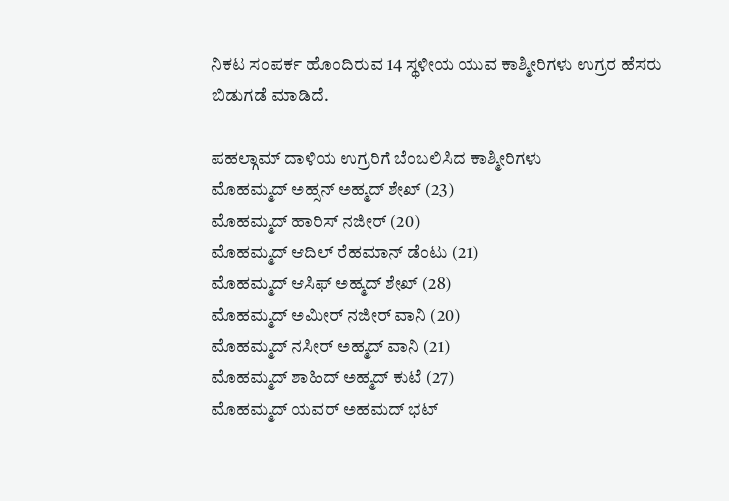ನಿಕಟ ಸಂಪರ್ಕ ಹೊಂದಿರುವ 14 ಸ್ಥಳೀಯ ಯುವ ಕಾಶ್ಮೀರಿಗಳು ಉಗ್ರರ ಹೆಸರು ಬಿಡುಗಡೆ ಮಾಡಿದೆ.

ಪಹಲ್ಗಾಮ್ ದಾಳಿಯ ಉಗ್ರರಿಗೆ ಬೆಂಬಲಿಸಿದ ಕಾಶ್ಮೀರಿಗಳು
ಮೊಹಮ್ಮದ್ ಅಹ್ಸನ್ ಅಹ್ಮದ್ ಶೇಖ್ (23)
ಮೊಹಮ್ಮದ್ ಹಾರಿಸ್ ನಜೀರ್ (20)
ಮೊಹಮ್ಮದ್ ಆದಿಲ್ ರೆಹಮಾನ್ ಡೆಂಟು (21)
ಮೊಹಮ್ಮದ್ ಆಸಿಫ್ ಅಹ್ಮದ್ ಶೇಖ್ (28)
ಮೊಹಮ್ಮದ್ ಅಮೀರ್ ನಜೀರ್ ವಾನಿ (20)
ಮೊಹಮ್ಮದ್ ನಸೀರ್ ಅಹ್ಮದ್ ವಾನಿ (21)
ಮೊಹಮ್ಮದ್ ಶಾಹಿದ್ ಅಹ್ಮದ್ ಕುಟೆ (27)
ಮೊಹಮ್ಮದ್ ಯವರ್ ಅಹಮದ್ ಭಟ್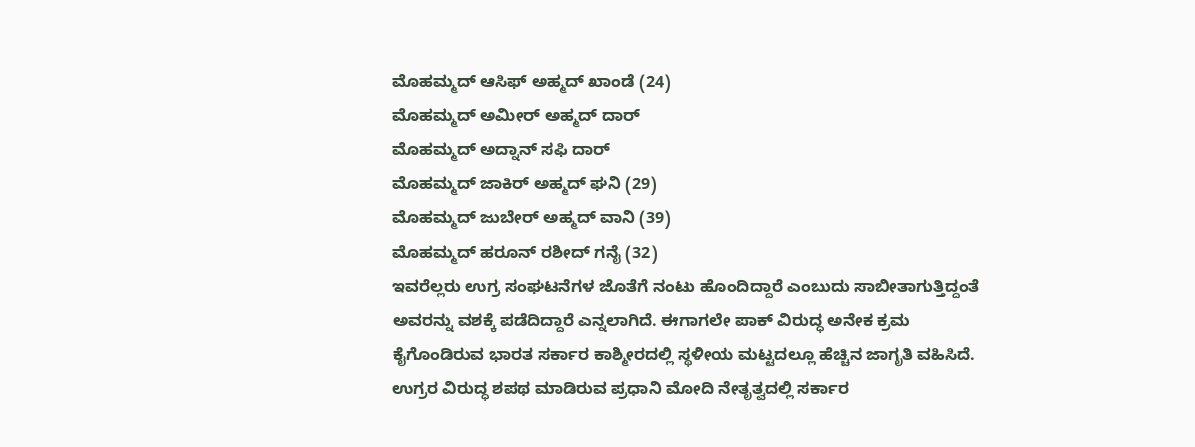ಮೊಹಮ್ಮದ್ ಆಸಿಫ್ ಅಹ್ಮದ್ ಖಾಂಡೆ (24)
ಮೊಹಮ್ಮದ್ ಅಮೀರ್ ಅಹ್ಮದ್ ದಾರ್
ಮೊಹಮ್ಮದ್ ಅದ್ನಾನ್ ಸಫಿ ದಾರ್
ಮೊಹಮ್ಮದ್ ಜಾಕಿರ್ ಅಹ್ಮದ್ ಘನಿ (29)
ಮೊಹಮ್ಮದ್ ಜುಬೇರ್ ಅಹ್ಮದ್ ವಾನಿ (39)
ಮೊಹಮ್ಮದ್ ಹರೂನ್ ರಶೀದ್ ಗನೈ (32)
ಇವರೆಲ್ಲರು ಉಗ್ರ ಸಂಘಟನೆಗಳ ಜೊತೆಗೆ ನಂಟು ಹೊಂದಿದ್ದಾರೆ ಎಂಬುದು ಸಾಬೀತಾಗುತ್ತಿದ್ದಂತೆ ಅವರನ್ನು ವಶಕ್ಕೆ ಪಡೆದಿದ್ದಾರೆ ಎನ್ನಲಾಗಿದೆ. ಈಗಾಗಲೇ ಪಾಕ್ ವಿರುದ್ಧ ಅನೇಕ ಕ್ರಮ ಕೈಗೊಂಡಿರುವ ಭಾರತ ಸರ್ಕಾರ ಕಾಶ್ಮೀರದಲ್ಲಿ ಸ್ಥಳೀಯ ಮಟ್ಟದಲ್ಲೂ ಹೆಚ್ಚಿನ ಜಾಗೃತಿ ವಹಿಸಿದೆ. ಉಗ್ರರ ವಿರುದ್ಧ ಶಪಥ ಮಾಡಿರುವ ಪ್ರಧಾನಿ ಮೋದಿ ನೇತೃತ್ವದಲ್ಲಿ ಸರ್ಕಾರ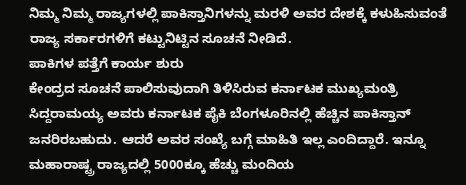ನಿಮ್ಮ ನಿಮ್ಮ ರಾಜ್ಯಗಳಲ್ಲಿ ಪಾಕಿಸ್ತಾನಿಗಳನ್ನು ಮರಳಿ ಅವರ ದೇಶಕ್ಕೆ ಕಳುಹಿಸುವಂತೆ ರಾಜ್ಯ ಸರ್ಕಾರಗಳಿಗೆ ಕಟ್ಟುನಿಟ್ಟಿನ ಸೂಚನೆ ನೀಡಿದೆ.
ಪಾಕಿಗಳ ಪತ್ತೆಗೆ ಕಾರ್ಯ ಶುರು
ಕೇಂದ್ರದ ಸೂಚನೆ ಪಾಲಿಸುವುದಾಗಿ ತಿಳಿಸಿರುವ ಕರ್ನಾಟಕ ಮುಖ್ಯಮಂತ್ರಿ ಸಿದ್ದರಾಮಯ್ಯ ಅವರು ಕರ್ನಾಟಕ ಪೈಕಿ ಬೆಂಗಳೂರಿನಲ್ಲಿ ಹೆಚ್ಚಿನ ಪಾಕಿಸ್ತಾನ್ ಜನರಿರಬಹುದು. ಆದರೆ ಅವರ ಸಂಖ್ಯೆ ಬಗ್ಗೆ ಮಾಹಿತಿ ಇಲ್ಲ ಎಂದಿದ್ದಾರೆ. ಇನ್ನೂ ಮಹಾರಾಷ್ಟ್ರ ರಾಜ್ಯದಲ್ಲಿ 5000ಕ್ಕೂ ಹೆಚ್ಚು ಮಂದಿಯ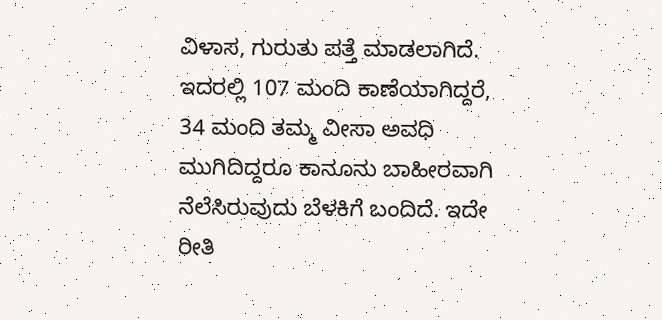ವಿಳಾಸ, ಗುರುತು ಪತ್ತೆ ಮಾಡಲಾಗಿದೆ. ಇದರಲ್ಲಿ 107 ಮಂದಿ ಕಾಣೆಯಾಗಿದ್ದರೆ, 34 ಮಂದಿ ತಮ್ಮ ವೀಸಾ ಅವಧಿ ಮುಗಿದಿದ್ದರೂ ಕಾನೂನು ಬಾಹೀರವಾಗಿ ನೆಲೆಸಿರುವುದು ಬೆಳಕಿಗೆ ಬಂದಿದೆ. ಇದೇ ರೀತಿ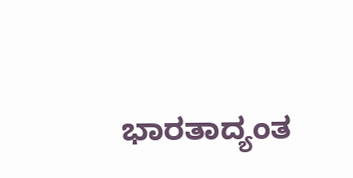ಭಾರತಾದ್ಯಂತ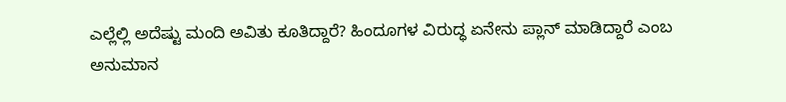ಎಲ್ಲೆಲ್ಲಿ ಅದೆಷ್ಟು ಮಂದಿ ಅವಿತು ಕೂತಿದ್ದಾರೆ? ಹಿಂದೂಗಳ ವಿರುದ್ಧ ಏನೇನು ಪ್ಲಾನ್ ಮಾಡಿದ್ದಾರೆ ಎಂಬ ಅನುಮಾನ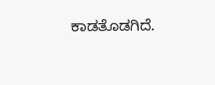ಕಾಡತೊಡಗಿದೆ.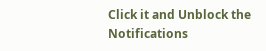Click it and Unblock the Notifications